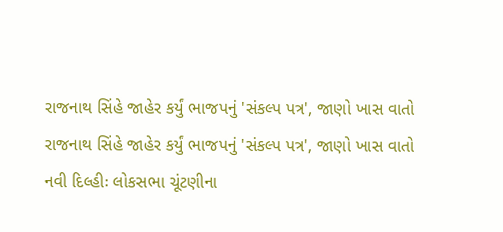રાજનાથ સિંહે જાહેર કર્યું ભાજપનું 'સંકલ્પ પત્ર', જાણો ખાસ વાતો
રાજનાથ સિંહે જાહેર કર્યું ભાજપનું 'સંકલ્પ પત્ર', જાણો ખાસ વાતો
નવી દિલ્હીઃ લોકસભા ચૂંટણીના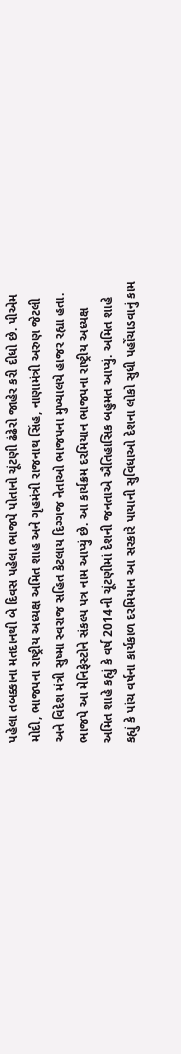પહેલા તબક્કાના મતદાનથી બે દિવસ પહેલા ભાજપે પોતાનો ચૂંટણી ઢંઢેરો જાહેર કરી દીધો છે. પીએમ મોદી, ભાજપના રાષ્ટ્રીય અધ્યક્ષ અમિત શાહ અને ગૃહમંત્રી રાજનાથ સિંહ, નાણામંત્રી અરુણ જેટલી અને વિદેશ મંત્રી સુષ્મા સ્વરાજ સહિત કેટલાય દિગ્ગજ નેતાઓ ભાજપના મુખ્યાલયે હાજર રહ્યા હતા. ભાજપે આ મેનિફેસ્ટોને સંકલ્પ પત્ર નામ આપ્યું છે. આ કાર્યક્રમ દરમિયાન ભાજપના રાષ્ટ્રીય અધ્યક્ષ અમિત શાહે કહ્યું કે વર્ષ 2014ની ચૂંટણીમાં દેશની જનતાએ ઐતિહાસિક બહુમત આપ્યું. અમિત શાહે કહ્યું કે પાંચ વર્ષના કાર્યકાળ દરમિયાન આ સરકારે પાયાની સુવિધાઓ દેશના લોકો સુધી પહોંચાડવાનું કામ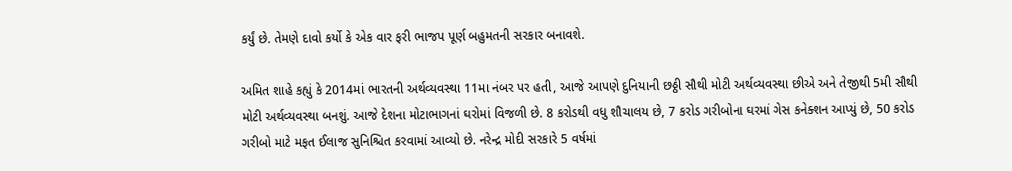કર્યું છે. તેમણે દાવો કર્યો કે એક વાર ફરી ભાજપ પૂર્ણ બહુમતની સરકાર બનાવશે.

અમિત શાહે કહ્યું કે 2014માં ભારતની અર્થવ્યવસ્થા 11મા નંબર પર હતી, આજે આપણે દુનિયાની છઠ્ઠી સૌથી મોટી અર્થવ્યવસ્થા છીએ અને તેજીથી 5મી સૌથી મોટી અર્થવ્યવસ્થા બનશું. આજે દેશના મોટાભાગનાં ઘરોમાં વિજળી છે. 8 કરોડથી વધુ શૌચાલય છે, 7 કરોડ ગરીબોના ઘરમાં ગેસ કનેક્શન આપ્યું છે, 50 કરોડ ગરીબો માટે મફત ઈલાજ સુનિશ્ચિત કરવામાં આવ્યો છે. નરેન્દ્ર મોદી સરકારે 5 વર્ષમાં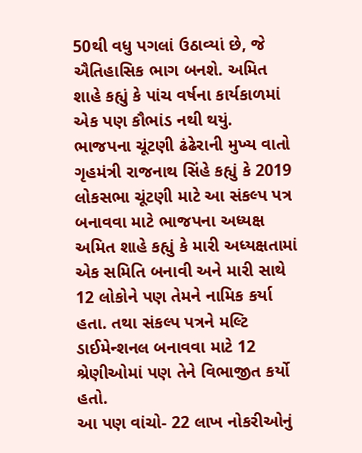50થી વધુ પગલાં ઉઠાવ્યાં છે, જે ઐતિહાસિક ભાગ બનશે. અમિત શાહે કહ્યું કે પાંચ વર્ષના કાર્યકાળમાં એક પણ કૌભાંડ નથી થયું.
ભાજપના ચૂંટણી ઢંઢેરાની મુખ્ય વાતો
ગૃહમંત્રી રાજનાથ સિંહે કહ્યું કે 2019 લોકસભા ચૂંટણી માટે આ સંકલ્પ પત્ર બનાવવા માટે ભાજપના અધ્યક્ષ અમિત શાહે કહ્યું કે મારી અધ્યક્ષતામાં એક સમિતિ બનાવી અને મારી સાથે 12 લોકોને પણ તેમને નામિક કર્યા હતા. તથા સંકલ્પ પત્રને મલ્ટિ ડાઈમેન્શનલ બનાવવા માટે 12 શ્રેણીઓમાં પણ તેને વિભાજીત કર્યો હતો.
આ પણ વાંચો- 22 લાખ નોકરીઓનું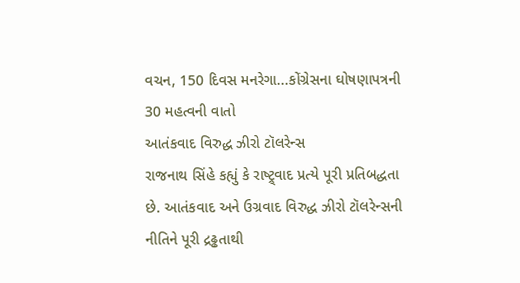વચન, 150 દિવસ મનરેગા...કોંગ્રેસના ઘોષણાપત્રની 30 મહત્વની વાતો
આતંકવાદ વિરુદ્ધ ઝીરો ટૉલરેન્સ
રાજનાથ સિંહે કહ્યું કે રાષ્ટ્ર્વાદ પ્રત્યે પૂરી પ્રતિબદ્ધતા છે. આતંકવાદ અને ઉગ્રવાદ વિરુદ્ધ ઝીરો ટૉલરેન્સની નીતિને પૂરી દ્રઢ્ઢતાથી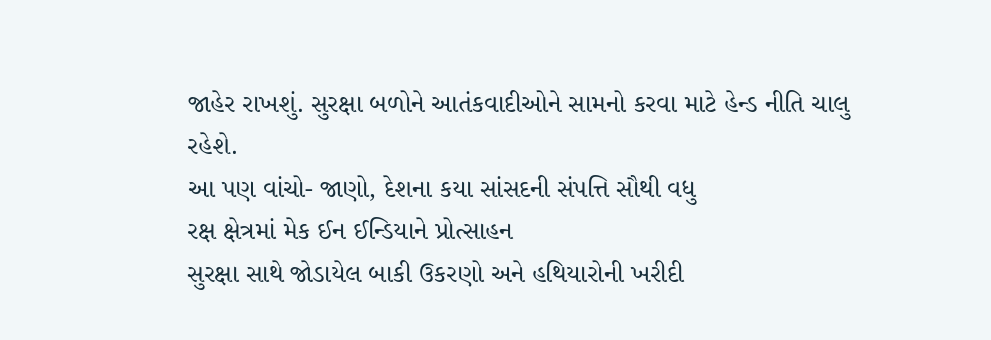જાહેર રાખશું. સુરક્ષા બળોને આતંકવાદીઓને સામનો કરવા માટે હેન્ડ નીતિ ચાલુ રહેશે.
આ પણ વાંચો- જાણો, દેશના કયા સાંસદની સંપત્તિ સૌથી વધુ
રક્ષ ક્ષેત્રમાં મેક ઈન ઈન્ડિયાને પ્રોત્સાહન
સુરક્ષા સાથે જોડાયેલ બાકી ઉકરણો અને હથિયારોની ખરીદી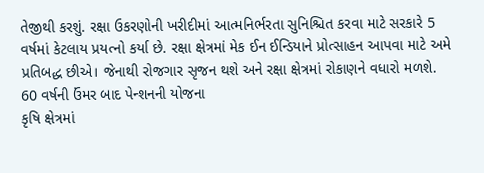તેજીથી કરશું. રક્ષા ઉકરણોની ખરીદીમાં આત્મનિર્ભરતા સુનિશ્ચિત કરવા માટે સરકારે 5 વર્ષમાં કેટલાય પ્રયત્નો કર્યા છે. રક્ષા ક્ષેત્રમાં મેક ઈન ઈન્ડિયાને પ્રોત્સાહન આપવા માટે અમે પ્રતિબદ્ધ છીએ। જેનાથી રોજગાર સૃજન થશે અને રક્ષા ક્ષેત્રમાં રોકાણને વધારો મળશે.
60 વર્ષની ઉંમર બાદ પેન્શનની યોજના
કૃષિ ક્ષેત્રમાં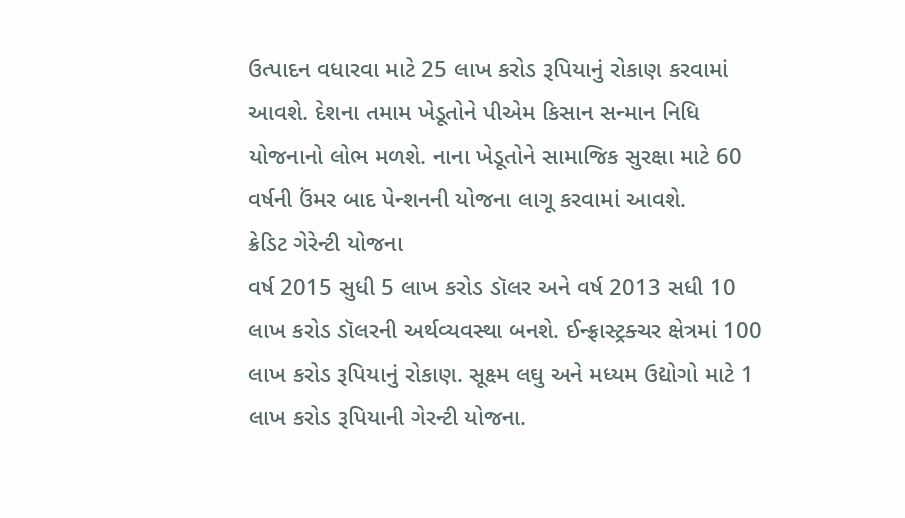ઉત્પાદન વધારવા માટે 25 લાખ કરોડ રૂપિયાનું રોકાણ કરવામાં આવશે. દેશના તમામ ખેડૂતોને પીએમ કિસાન સન્માન નિધિ યોજનાનો લોભ મળશે. નાના ખેડૂતોને સામાજિક સુરક્ષા માટે 60 વર્ષની ઉંમર બાદ પેન્શનની યોજના લાગૂ કરવામાં આવશે.
ક્રેડિટ ગેરેન્ટી યોજના
વર્ષ 2015 સુધી 5 લાખ કરોડ ડૉલર અને વર્ષ 2013 સધી 10 લાખ કરોડ ડૉલરની અર્થવ્યવસ્થા બનશે. ઈન્ફ્રાસ્ટ્રક્ચર ક્ષેત્રમાં 100 લાખ કરોડ રૂપિયાનું રોકાણ. સૂક્ષ્મ લઘુ અને મધ્યમ ઉદ્યોગો માટે 1 લાખ કરોડ રૂપિયાની ગેરન્ટી યોજના.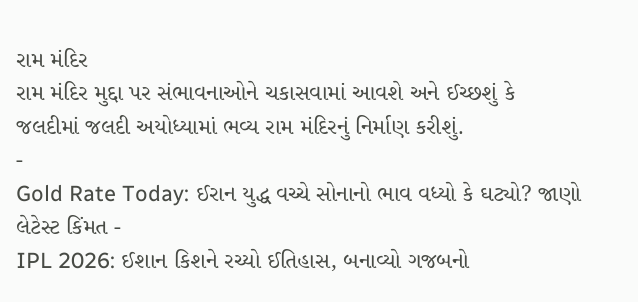રામ મંદિર
રામ મંદિર મુદ્દા પર સંભાવનાઓને ચકાસવામાં આવશે અને ઈચ્છશું કે જલદીમાં જલદી અયોધ્યામાં ભવ્ય રામ મંદિરનું નિર્માણ કરીશું.
-
Gold Rate Today: ઈરાન યુદ્ધ વચ્ચે સોનાનો ભાવ વધ્યો કે ઘટ્યો? જાણો લેટેસ્ટ કિંમત -
IPL 2026: ઈશાન કિશને રચ્યો ઈતિહાસ, બનાવ્યો ગજબનો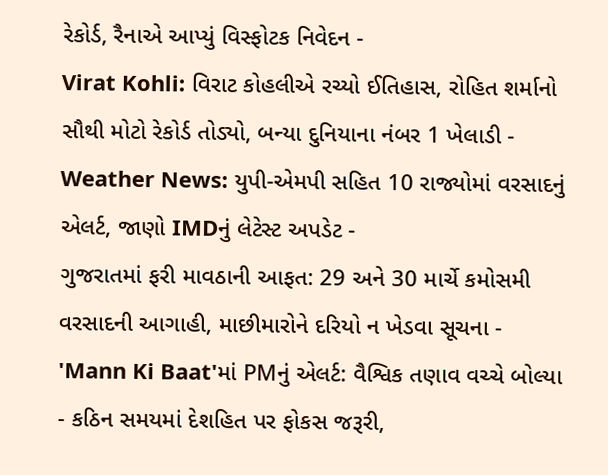રેકોર્ડ, રૈનાએ આપ્યું વિસ્ફોટક નિવેદન -
Virat Kohli: વિરાટ કોહલીએ રચ્યો ઈતિહાસ, રોહિત શર્માનો સૌથી મોટો રેકોર્ડ તોડ્યો, બન્યા દુનિયાના નંબર 1 ખેલાડી -
Weather News: યુપી-એમપી સહિત 10 રાજ્યોમાં વરસાદનું એલર્ટ, જાણો IMDનું લેટેસ્ટ અપડેટ -
ગુજરાતમાં ફરી માવઠાની આફત: 29 અને 30 માર્ચે કમોસમી વરસાદની આગાહી, માછીમારોને દરિયો ન ખેડવા સૂચના -
'Mann Ki Baat'માં PMનું એલર્ટ: વૈશ્વિક તણાવ વચ્ચે બોલ્યા - કઠિન સમયમાં દેશહિત પર ફોકસ જરૂરી,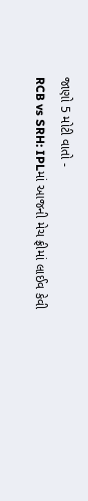જાણો 5 મોટી વાતો -
RCB vs SRH: IPLમાં આજની મેચ ફ્રીમાં લાઈવ કેવી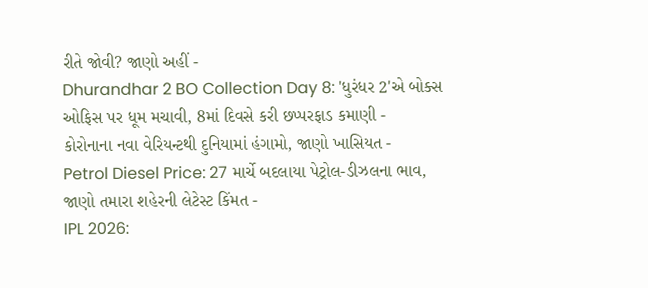રીતે જોવી? જાણો અહીં -
Dhurandhar 2 BO Collection Day 8: 'ધુરંધર 2'એ બોક્સ ઓફિસ પર ધૂમ મચાવી, 8માં દિવસે કરી છપ્પરફાડ કમાણી -
કોરોનાના નવા વેરિયન્ટથી દુનિયામાં હંગામો, જાણો ખાસિયત -
Petrol Diesel Price: 27 માર્ચે બદલાયા પેટ્રોલ-ડીઝલના ભાવ, જાણો તમારા શહેરની લેટેસ્ટ કિંમત -
IPL 2026: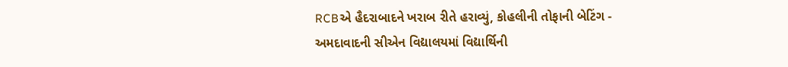RCBએ હૈદરાબાદને ખરાબ રીતે હરાવ્યું, કોહલીની તોફાની બેટિંગ -
અમદાવાદની સીએન વિદ્યાલયમાં વિદ્યાર્થિની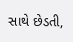સાથે છેડતી,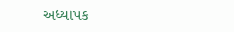અધ્યાપક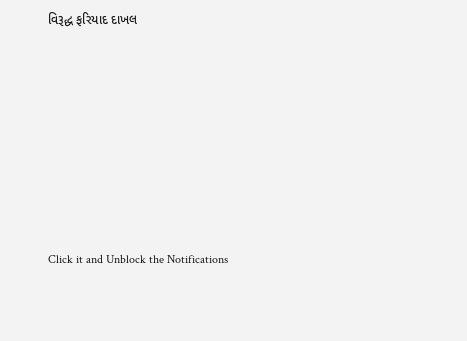વિરૂદ્ધ ફરિયાદ દાખલ








Click it and Unblock the Notifications